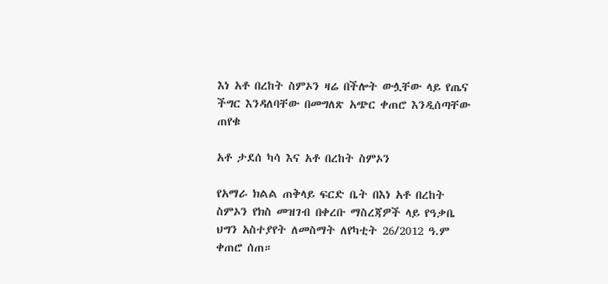እነ አቶ በረከት ስምኦን ዛሬ በችሎት ውሏቸው ላይ የጤና ችግር እንዳለባቸው በመግለጽ አጭር ቀጠሮ እንዲሰጣቸው ጠየቁ

አቶ ታደሰ ካሳ እና አቶ በረከት ስምኦን

የአማራ ክልል ጠቅላይ ፍርድ ቤት በእነ አቶ በረከት ስምኦን የክስ መዝገብ በቀረቡ ማስረጃዎች ላይ የዓቃቤ ህግን አስተያየት ለመስማት ለየካቲት 26/2012 ዓ.ም ቀጠሮ ሰጠ።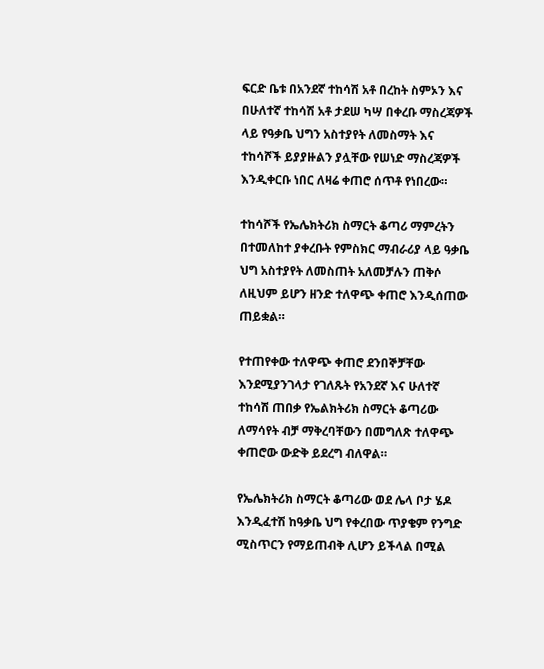ፍርድ ቤቱ በአንደኛ ተከሳሽ አቶ በረከት ስምኦን እና በሁለተኛ ተከሳሽ አቶ ታደሠ ካሣ በቀረቡ ማስረጃዎች ላይ የዓቃቤ ህግን አስተያየት ለመስማት እና ተከሳሾች ይያያዙልን ያሏቸው የሠነድ ማስረጃዎች እንዲቀርቡ ነበር ለዛሬ ቀጠሮ ሰጥቶ የነበረው።

ተከሳሾች የኤሌክትሪክ ስማርት ቆጣሪ ማምረትን በተመለከተ ያቀረቡት የምስክር ማብራሪያ ላይ ዓቃቤ ህግ አስተያየት ለመስጠት አለመቻሉን ጠቅሶ ለዚህም ይሆን ዘንድ ተለዋጭ ቀጠሮ እንዲሰጠው ጠይቋል።

የተጠየቀው ተለዋጭ ቀጠሮ ደንበኞቻቸው እንደሚያንገላታ የገለጹት የአንደኛ እና ሁለተኛ ተከሳሽ ጠበቃ የኤልክትሪክ ስማርት ቆጣሪው ለማሳየት ብቻ ማቅረባቸውን በመግለጽ ተለዋጭ ቀጠሮው ውድቅ ይደረግ ብለዋል።

የኤሌክትሪክ ስማርት ቆጣሪው ወደ ሌላ ቦታ ሄዶ እንዲፈተሽ ከዓቃቤ ህግ የቀረበው ጥያቄም የንግድ ሚስጥርን የማይጠብቅ ሊሆን ይችላል በሚል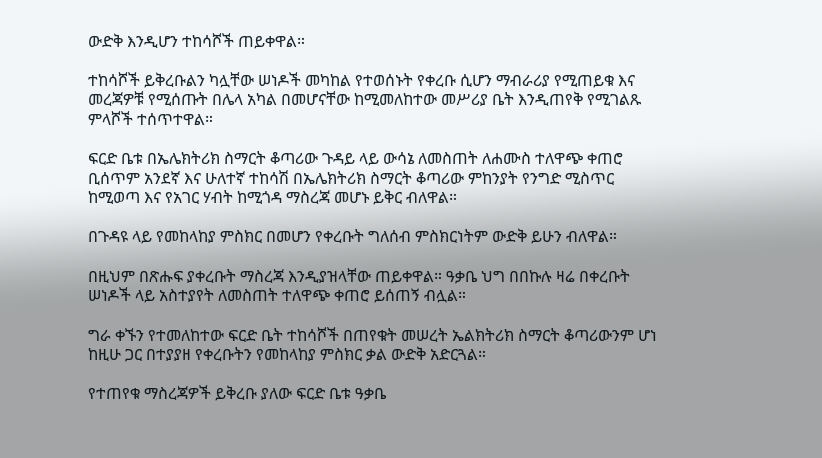ውድቅ እንዲሆን ተከሳሾች ጠይቀዋል።

ተከሳሾች ይቅረቡልን ካሏቸው ሠነዶች መካከል የተወሰኑት የቀረቡ ሲሆን ማብራሪያ የሚጠይቁ እና መረጃዎቹ የሚሰጡት በሌላ አካል በመሆናቸው ከሚመለከተው መሥሪያ ቤት እንዲጠየቅ የሚገልጹ ምላሾች ተሰጥተዋል።

ፍርድ ቤቱ በኤሌክትሪክ ስማርት ቆጣሪው ጉዳይ ላይ ውሳኔ ለመስጠት ለሐሙስ ተለዋጭ ቀጠሮ ቢሰጥም አንደኛ እና ሁለተኛ ተከሳሽ በኤሌክትሪክ ስማርት ቆጣሪው ምከንያት የንግድ ሚስጥር ከሚወጣ እና የአገር ሃብት ከሚጎዳ ማስረጃ መሆኑ ይቅር ብለዋል።

በጉዳዩ ላይ የመከላከያ ምስክር በመሆን የቀረቡት ግለሰብ ምስክርነትም ውድቅ ይሁን ብለዋል።

በዚህም በጽሑፍ ያቀረቡት ማስረጃ እንዲያዝላቸው ጠይቀዋል። ዓቃቤ ህግ በበኩሉ ዛሬ በቀረቡት ሠነዶች ላይ አስተያየት ለመስጠት ተለዋጭ ቀጠሮ ይሰጠኝ ብሏል።

ግራ ቀኙን የተመለከተው ፍርድ ቤት ተከሳሾች በጠየቁት መሠረት ኤልክትሪክ ስማርት ቆጣሪውንም ሆነ ከዚሁ ጋር በተያያዘ የቀረቡትን የመከላከያ ምስክር ቃል ውድቅ አድርጓል።

የተጠየቁ ማስረጃዎች ይቅረቡ ያለው ፍርድ ቤቱ ዓቃቤ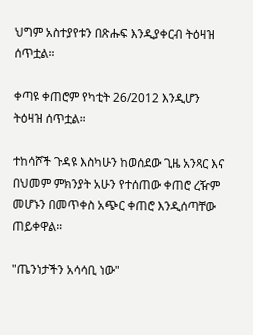ህግም አስተያየቱን በጽሑፍ እንዲያቀርብ ትዕዛዝ ሰጥቷል።

ቀጣዩ ቀጠሮም የካቲት 26/2012 እንዲሆን ትዕዛዝ ሰጥቷል።

ተከሳሾች ጉዳዩ እስካሁን ከወሰደው ጊዜ አንጻር እና በህመም ምክንያት አሁን የተሰጠው ቀጠሮ ረዥም መሆኑን በመጥቀስ አጭር ቀጠሮ እንዲሰጣቸው ጠይቀዋል።

"ጤንነታችን አሳሳቢ ነው"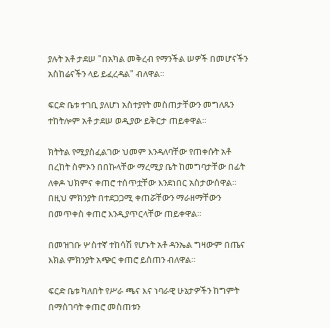ያሉት አቶ ታደሠ "በአካል መቅረብ የማንችል ሠዎች በመሆናችን አስከሬናችን ላይ ይፈረዳል" ብለዋል።

ፍርድ ቤቱ ተገቢ ያለሆነ አስተያየት መስጠታቸውን መግለጹን ተከትሎም አቶ ታደሠ ወዲያው ይቅርታ ጠይቀዋል።

ክትትል የሚያስፈልገው ህመም እንዳለባቸው የጠቀሱት አቶ በረከት ስምኦን በበኩላቸው ማረሚያ ቤት ከመግባታቸው በፊት ለቀዶ ህክምና ቀጠሮ ተሰጥቷቸው እንደነበር አስታውሰዋል። በዚህ ምክንያት በተደጋጋሚ ቀጠሯቸውን ማራዘማቸውን በመጥቀስ ቀጠሮ እንዲያጥርላቸው ጠይቀዋል።

በመዝገቡ ሦስተኛ ተከሳሽ የሆኑት አቶ ዳንኤል ግዛውም በጤና እክል ምክንያት አጭር ቀጠሮ ይሰጠን ብለዋል።

ፍርድ ቤቱ ካለበት የሥራ ጫና እና ነባራዊ ሁኔታዎችን ከግምት በማስገባት ቀጠሮ መስጠቱን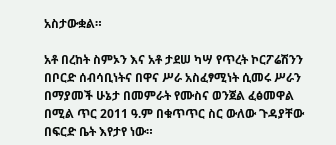አስታውቋል።

አቶ በረከት ስምኦን እና አቶ ታደሠ ካሣ የጥረት ኮርፖሬሽንን በቦርድ ሰብሳቢነትና በዋና ሥራ አስፈፃሚነት ሲመሩ ሥራን በማያመች ሁኔታ በመምራት የሙስና ወንጀል ፈፅመዋል በሚል ጥር 2011 ዓ.ም በቁጥጥር ስር ውለው ጉዳያቸው በፍርድ ቤት እየታየ ነው።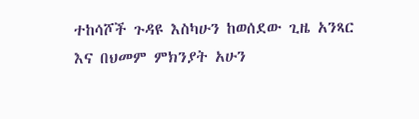ተከሳሾች ጉዳዩ እስካሁን ከወሰደው ጊዜ አንጻር እና በህመም ምክንያት አሁን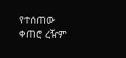የተሰጠው ቀጠሮ ረዥም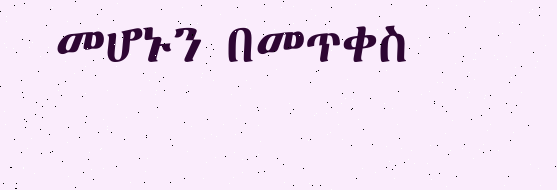መሆኑን በመጥቀስ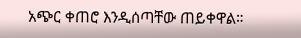አጭር ቀጠሮ እንዲሰጣቸው ጠይቀዋል።